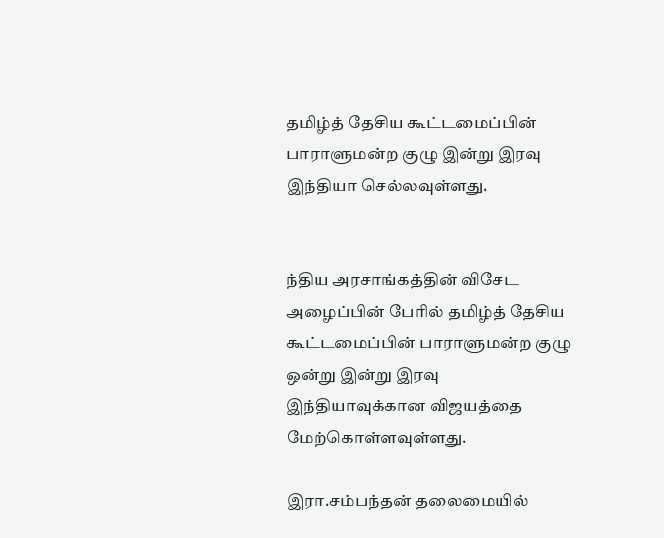தமிழ்த் தேசிய கூட்டமைப்பின் பாராளுமன்ற குழு இன்று இரவு இந்தியா செல்லவுள்ளது.


ந்திய அரசாங்கத்தின் விசேட அழைப்பின் பேரில் தமிழ்த் தேசிய கூட்டமைப்பின் பாராளுமன்ற குழு ஒன்று இன்று இரவு இந்தியாவுக்கான விஜயத்தை மேற்கொள்ளவுள்ளது.

இரா.சம்பந்தன் தலைமையில்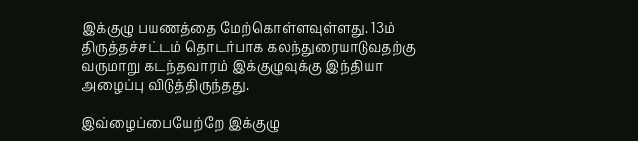இக்குழு பயணத்தை மேற்கொள்ளவுள்ளது. 13ம் திருத்தச்சட்டம் தொடர்பாக கலந்துரையாடுவதற்கு வருமாறு கடந்தவாரம் இக்குழுவுக்கு இந்தியா அழைப்பு விடுத்திருந்தது.

இவ்ழைப்பையேற்றே இக்குழு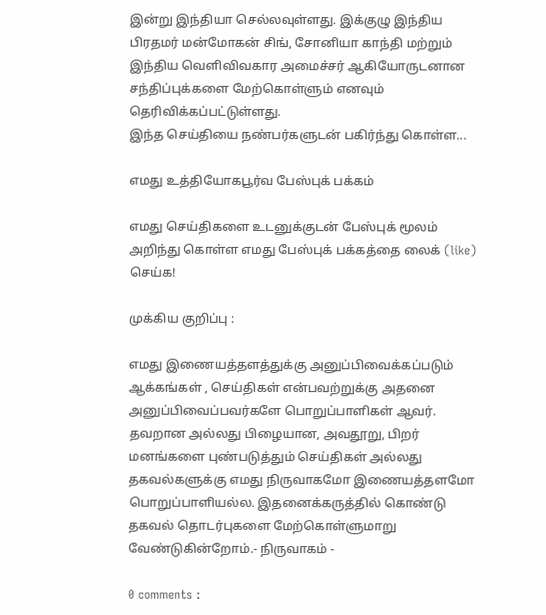இன்று இந்தியா செல்லவுள்ளது. இக்குழு இந்திய பிரதமர் மன்மோகன் சிங், சோனியா காந்தி மற்றும் இந்திய வெளிவிவகார அமைச்சர் ஆகியோருடனான சந்திப்புக்களை மேற்கொள்ளும் எனவும் தெரிவிக்கப்பட்டுள்ளது.
இந்த செய்தியை நண்பர்களுடன் பகிர்ந்து கொள்ள...

எமது உத்தியோகபூர்வ பேஸ்புக் பக்கம்

எமது செய்திகளை உடனுக்குடன் பேஸ்புக் மூலம் அறிந்து கொள்ள எமது பேஸ்புக் பக்கத்தை லைக் (like) செய்க!

முக்கிய குறிப்பு :

எமது இணையத்தளத்துக்கு அனுப்பிவைக்கப்படும் ஆக்கங்கள் , செய்திகள் என்பவற்றுக்கு அதனை அனுப்பிவைப்பவர்களே பொறுப்பாளிகள் ஆவர். தவறான அல்லது பிழையான, அவதூறு, பிறர் மனங்களை புண்படுத்தும் செய்திகள் அல்லது தகவல்களுக்கு எமது நிருவாகமோ இணையத்தளமோ பொறுப்பாளியல்ல. இதனைக்கருத்தில் கொண்டு தகவல் தொடர்புகளை மேற்கொள்ளுமாறு வேண்டுகின்றோம்.- நிருவாகம் -

0 comments :